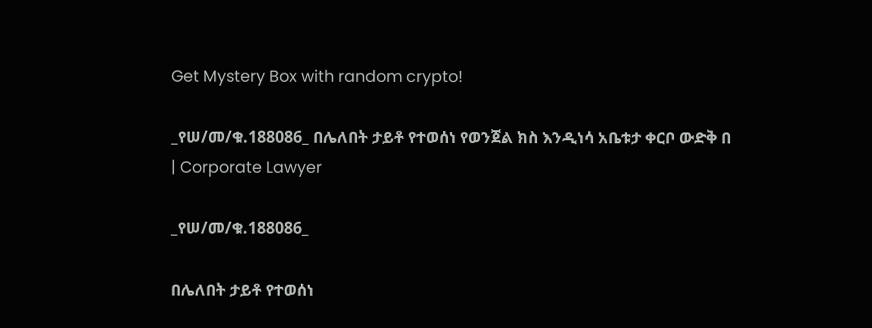Get Mystery Box with random crypto!

_የሠ/መ/ቁ.188086_ በሌለበት ታይቶ የተወሰነ የወንጀል ክስ እንዲነሳ አቤቱታ ቀርቦ ውድቅ በ | Corporate Lawyer

_የሠ/መ/ቁ.188086_

በሌለበት ታይቶ የተወሰነ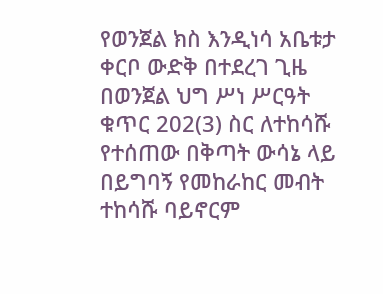የወንጀል ክስ እንዲነሳ አቤቱታ ቀርቦ ውድቅ በተደረገ ጊዜ በወንጀል ህግ ሥነ ሥርዓት ቁጥር 202(3) ስር ለተከሳሹ የተሰጠው በቅጣት ውሳኔ ላይ በይግባኝ የመከራከር መብት ተከሳሹ ባይኖርም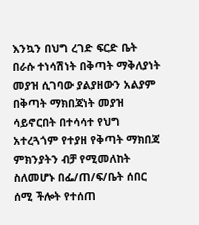እንኳን በህግ ረገድ ፍርድ ቤት በራሱ ተነሳሽነት በቅጣት ማቅለያነት መያዝ ሲገባው ያልያዘውን አልያም በቅጣት ማክበጃነት መያዝ ሳይኖርበት በተሳሳተ የህግ አተረጓጎም የተያዘ የቅጣት ማክበጃ ምክንያትን ብቻ የሚመለከት ስለመሆኑ በፌ/ጠ/ፍ/ቤት ሰበር ሰሚ ችሎት የተሰጠ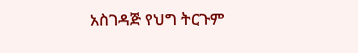አስገዳጅ የህግ ትርጉም